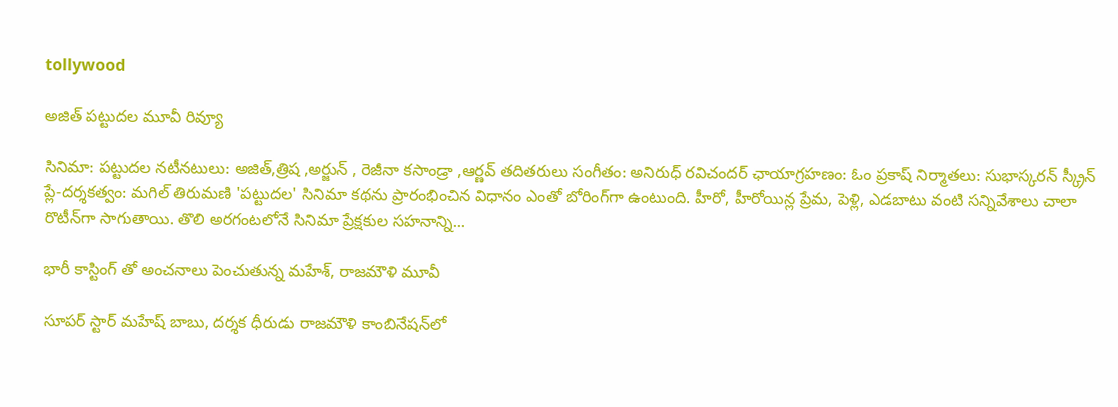tollywood

అజిత్ పట్టుదల మూవీ రివ్యూ

సినిమా: పట్టుదల నటీనటులు: అజిత్,త్రిష ,అర్జున్ , రెజీనా కసాండ్రా ,ఆర్ణవ్ తదితరులు సంగీతం: అనిరుధ్ రవిచందర్ ఛాయాగ్రహణం: ఓం ప్రకాష్ నిర్మాతలు: సుభాస్కరన్ స్క్రీన్ ప్లే-దర్శకత్వం: మగిల్ తిరుమణి 'పట్టుదల' సినిమా కథను ప్రారంభించిన విధానం ఎంతో బోరింగ్‌గా ఉంటుంది. హీరో, హీరోయిన్ల ప్రేమ, పెళ్లి, ఎడబాటు వంటి సన్నివేశాలు చాలా రొటీన్‌గా సాగుతాయి. తొలి అరగంటలోనే సినిమా ప్రేక్షకుల సహనాన్ని...

భారీ కాస్టింగ్ తో అంచనాలు పెంచుతున్న మహేశ్, రాజమౌళి మూవీ

సూపర్ స్టార్ మహేష్ బాబు, దర్శక ధీరుడు రాజమౌళి కాంబినేషన్‌లో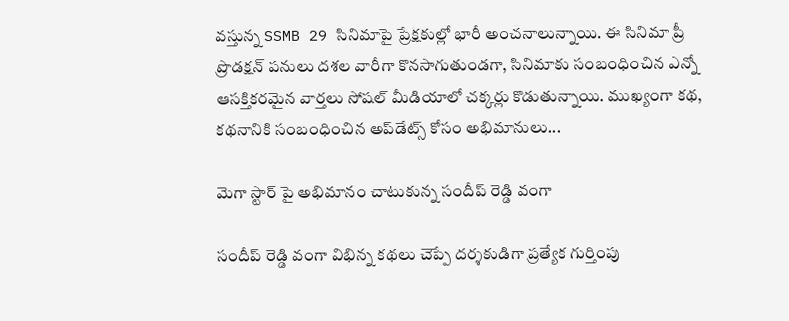వస్తున్న SSMB 29 సినిమాపై ప్రేక్షకుల్లో భారీ అంచనాలున్నాయి. ఈ సినిమా ప్రీ ప్రొడక్షన్ పనులు దశల వారీగా కొనసాగుతుండగా, సినిమాకు సంబంధించిన ఎన్నో ఆసక్తికరమైన వార్తలు సోషల్ మీడియాలో చక్కర్లు కొడుతున్నాయి. ముఖ్యంగా కథ, కథనానికి సంబంధించిన అప్‌డేట్స్ కోసం అభిమానులు...

మెగా స్టార్ పై అభిమానం చాటుకున్న సందీప్ రెడ్డి వంగా

సందీప్ రెడ్డి వంగా విభిన్న కథలు చెప్పే దర్శకుడిగా ప్రత్యేక గుర్తింపు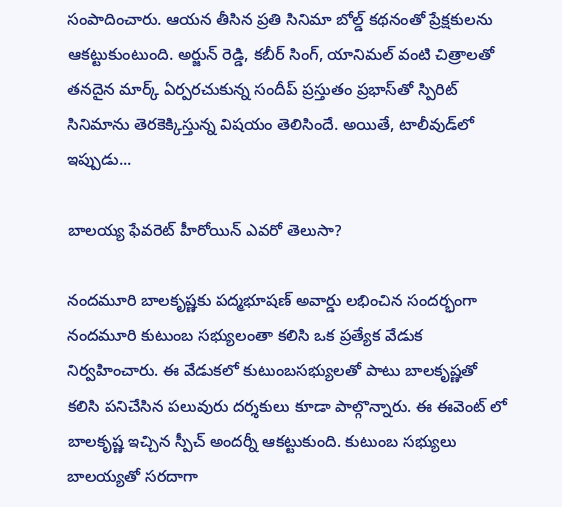సంపాదించారు. ఆయన తీసిన ప్రతి సినిమా బోల్డ్ కథనంతో ప్రేక్షకులను ఆకట్టుకుంటుంది. అర్జున్ రెడ్డి, కబీర్ సింగ్, యానిమల్ వంటి చిత్రాలతో తనదైన మార్క్ ఏర్పరచుకున్న సందీప్ ప్రస్తుతం ప్రభాస్‌తో స్పిరిట్ సినిమాను తెరకెక్కిస్తున్న విషయం తెలిసిందే. అయితే, టాలీవుడ్‌లో ఇప్పుడు...

బాలయ్య ఫేవరెట్ హీరోయిన్ ఎవరో తెలుసా?

నందమూరి బాలకృష్ణకు పద్మభూషణ్ అవార్డు లభించిన సందర్భంగా నందమూరి కుటుంబ సభ్యులంతా కలిసి ఒక ప్రత్యేక వేడుక నిర్వహించారు. ఈ వేడుకలో కుటుంబసభ్యులతో పాటు బాలకృష్ణతో కలిసి పనిచేసిన పలువురు దర్శకులు కూడా పాల్గొన్నారు. ఈ ఈవెంట్ లో బాలకృష్ణ ఇచ్చిన స్పీచ్ అందర్నీ ఆకట్టుకుంది. కుటుంబ సభ్యులు బాలయ్యతో సరదాగా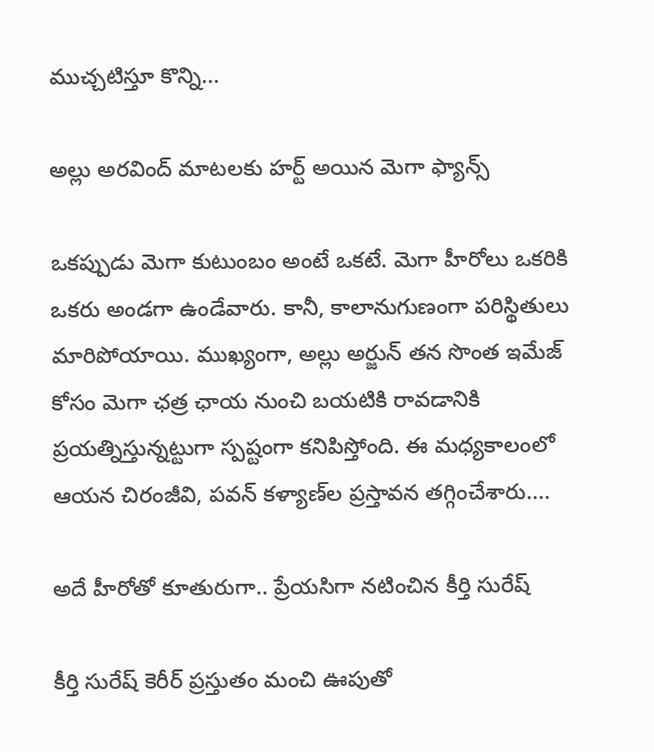ముచ్చటిస్తూ కొన్ని...

అల్లు అరవింద్ మాటలకు హర్ట్ అయిన మెగా ఫ్యాన్స్

ఒకప్పుడు మెగా కుటుంబం అంటే ఒకటే. మెగా హీరోలు ఒకరికి ఒకరు అండగా ఉండేవారు. కానీ, కాలానుగుణంగా పరిస్థితులు మారిపోయాయి. ముఖ్యంగా, అల్లు అర్జున్ తన సొంత ఇమేజ్ కోసం మెగా ఛత్ర ఛాయ నుంచి బయటికి రావడానికి ప్రయత్నిస్తున్నట్టుగా స్పష్టంగా కనిపిస్తోంది. ఈ మధ్యకాలంలో ఆయన చిరంజీవి, పవన్ కళ్యాణ్‌ల ప్రస్తావన తగ్గించేశారు....

అదే హీరోతో కూతురుగా.. ప్రేయసిగా నటించిన కీర్తి సురేష్

కీర్తి సురేష్ కెరీర్ ప్రస్తుతం మంచి ఊపుతో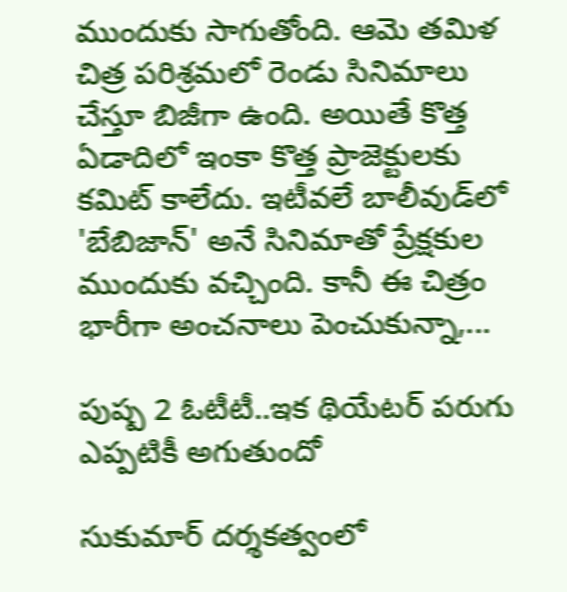ముందుకు సాగుతోంది. ఆమె తమిళ చిత్ర పరిశ్రమలో రెండు సినిమాలు చేస్తూ బిజీగా ఉంది. అయితే కొత్త ఏడాదిలో ఇంకా కొత్త ప్రాజెక్టులకు కమిట్ కాలేదు. ఇటీవలే బాలీవుడ్‌లో 'బేబిజాన్' అనే సినిమాతో ప్రేక్షకుల ముందుకు వచ్చింది. కానీ ఈ చిత్రం భారీగా అంచనాలు పెంచుకున్నా,...

పుష్ప 2 ఓటీటీ..ఇక థియేటర్ పరుగు ఎప్పటికీ అగుతుందో

సుకుమార్ దర్శకత్వంలో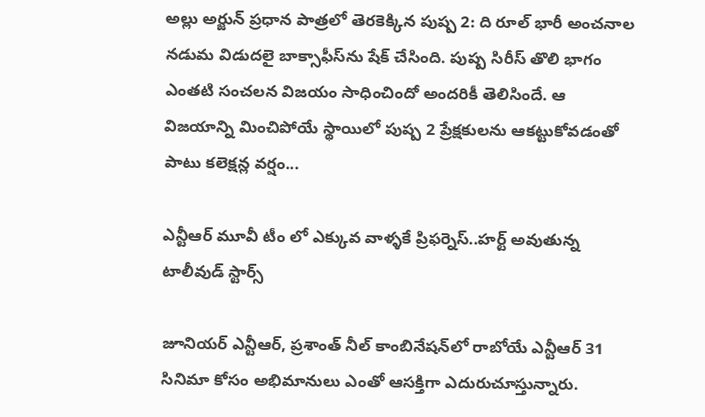అల్లు అర్జున్ ప్రధాన పాత్రలో తెరకెక్కిన పుష్ప 2: ది రూల్ భారీ అంచనాల నడుమ విడుదలై బాక్సాఫీస్‌ను షేక్ చేసింది. పుష్ప సిరీస్ తొలి భాగం ఎంతటి సంచలన విజయం సాధించిందో అందరికీ తెలిసిందే. ఆ విజయాన్ని మించిపోయే స్థాయిలో పుష్ప 2 ప్రేక్షకులను ఆకట్టుకోవడంతో పాటు కలెక్షన్ల వర్షం...

ఎన్టీఆర్ మూవీ టీం లో ఎక్కువ వాళ్ళకే ప్రిఫర్నెస్..హర్ట్ అవుతున్న టాలీవుడ్ స్టార్స్

జూనియర్ ఎన్టీఆర్, ప్రశాంత్ నీల్ కాంబినేషన్‌లో రాబోయే ఎన్టీఆర్ 31 సినిమా కోసం అభిమానులు ఎంతో ఆసక్తిగా ఎదురుచూస్తున్నారు.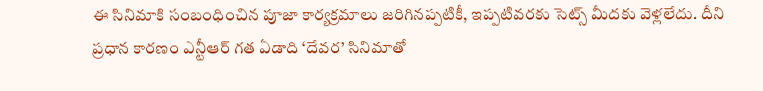ఈ సినిమాకి సంబంధించిన పూజా కార్యక్రమాలు జరిగినప్పటికీ, ఇప్పటివరకు సెట్స్ మీదకు వెళ్లలేదు. దీని ప్రధాన కారణం ఎన్టీఆర్ గత ఏడాది ‘దేవర’ సినిమాతో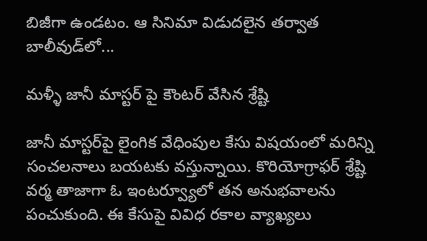బిజీగా ఉండటం. ఆ సినిమా విడుదలైన తర్వాత బాలీవుడ్‌లో...

మళ్ళీ జానీ మాస్టర్ పై కౌంటర్ వేసిన శ్రేష్టి

జానీ మాస్టర్‌పై లైంగిక వేధింపుల కేసు విషయంలో మరిన్ని సంచలనాలు బయటకు వస్తున్నాయి. కొరియోగ్రాఫర్ శ్రేష్టి వర్మ తాజాగా ఓ ఇంటర్వ్యూలో తన అనుభవాలను పంచుకుంది. ఈ కేసుపై వివిధ రకాల వ్యాఖ్యలు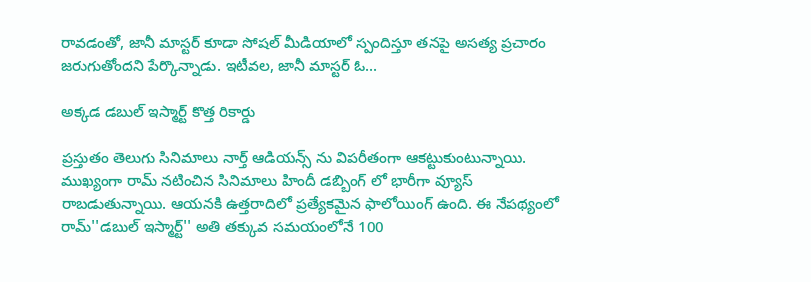రావడంతో, జానీ మాస్టర్ కూడా సోషల్ మీడియాలో స్పందిస్తూ తనపై అసత్య ప్రచారం జరుగుతోందని పేర్కొన్నాడు. ఇటీవల, జానీ మాస్టర్ ఓ...

అక్కడ డబుల్ ఇస్మార్ట్ కొత్త రికార్డు

ప్రస్తుతం తెలుగు సినిమాలు నార్త్ ఆడియన్స్ ను విపరీతంగా ఆకట్టుకుంటున్నాయి. ముఖ్యంగా రామ్ నటించిన సినిమాలు హిందీ డబ్బింగ్ లో భారీగా వ్యూస్ రాబడుతున్నాయి. ఆయనకి ఉత్తరాదిలో ప్రత్యేకమైన ఫాలోయింగ్ ఉంది. ఈ నేపథ్యంలో రామ్''డబుల్ ఇస్మార్ట్'' అతి తక్కువ సమయంలోనే 100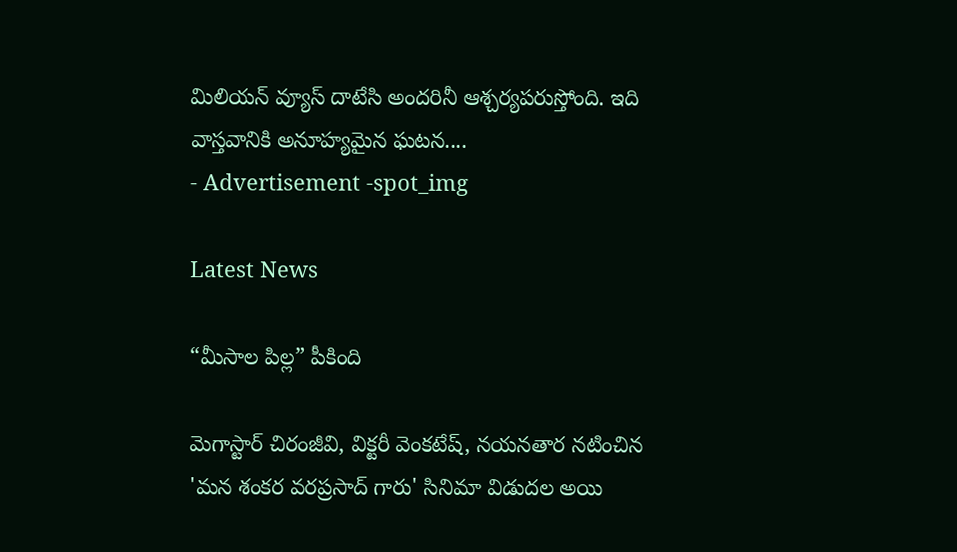మిలియన్ వ్యూస్ దాటేసి అందరినీ ఆశ్చర్యపరుస్తోంది. ఇది వాస్తవానికి అనూహ్యమైన ఘటన....
- Advertisement -spot_img

Latest News

“మీసాల పిల్ల” పీకింది

మెగాస్టార్ చిరంజీవి, విక్టరీ వెంకటేష్, నయనతార నటించిన 'మన శంకర వరప్రసాద్ గారు' సినిమా విడుదల అయి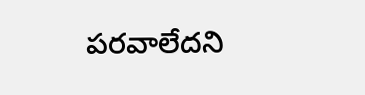పరవాలేదని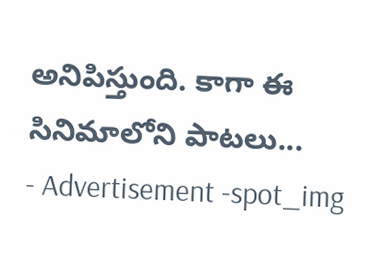అనిపిస్తుంది. కాగా ఈ సినిమాలోని పాటలు...
- Advertisement -spot_img